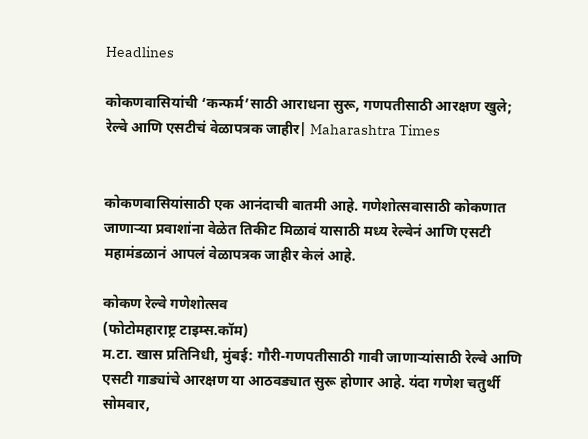Headlines

कोकणवासियांची ‘कन्फर्म’साठी आराधना सुरू, गणपतीसाठी आरक्षण खुले; रेल्वे आणि एसटीचं वेळापत्रक जाहीर| Maharashtra Times


कोकणवासियांसाठी एक आनंदाची बातमी आहे. गणेशोत्सवासाठी कोकणात जाणाऱ्या प्रवाशांना वेळेत तिकीट मिळावं यासाठी मध्य रेल्वेनं आणि एसटी महामंडळानं आपलं वेळापत्रक जाहीर केलं आहे.

कोकण रेल्वे गणेशोत्सव
(फोटोमहाराष्ट्र टाइम्स.कॉम)
म.टा. खास प्रतिनिधी, मुंबई: गौरी-गणपतीसाठी गावी जाणाऱ्यांसाठी रेल्वे आणि एसटी गाड्यांचे आरक्षण या आठवड्यात सुरू होणार आहे. यंदा गणेश चतुर्थी सोमवार,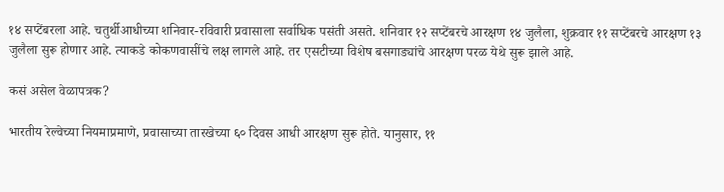१४ सप्टेंबरला आहे. चतुर्थीआधीच्या शनिवार-रविवारी प्रवासाला सर्वाधिक पसंती असते. शनिवार १२ सप्टेंबरचे आरक्षण १४ जुलैला, शुक्रवार ११ सप्टेंबरचे आरक्षण १३ जुलैला सुरू होणार आहे. त्याकडे कोकणवासींचे लक्ष लागले आहे. तर एसटीच्या विशेष बसगाड्यांचे आरक्षण परळ येथे सुरू झाले आहे.

कसं असेल वेळापत्रक?

भारतीय रेल्वेच्या नियमाप्रमाणे, प्रवासाच्या तारखेच्या ६० दिवस आधी आरक्षण सुरू होते. यानुसार, ११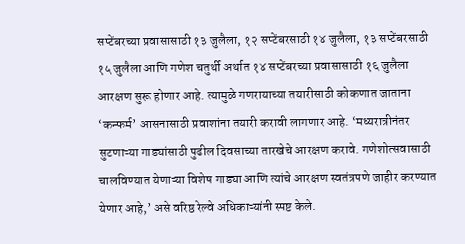सप्टेंबरच्या प्रवासासाठी १३ जुलैला, १२ सप्टेंबरसाठी १४ जुलैला, १३ सप्टेंबरसाठी १५ जुलैला आणि गणेश चतुर्थी अर्थात १४ सप्टेंबरच्या प्रवासासाठी १६ जुलैला आरक्षण सुरू होणार आहे. त्यामुळे गणरायाच्या तयारीसाठी कोकणात जाताना ‘कन्फर्म’ आसनासाठी प्रवाशांना तयारी करावी लागणार आहे. ‘मध्यरात्रीनंतर सुटणाऱ्या गाड्यांसाठी पुढील दिवसाच्या तारखेचे आरक्षण करावे. गणेशोत्सवासाठी चालविण्यात येणाऱ्या विशेष गाड्या आणि त्यांचे आरक्षण स्वतंत्रपणे जाहीर करण्यात येणार आहे,’ असे वरिष्ठ रेल्वे अधिकाऱ्यांनी स्पष्ट केले.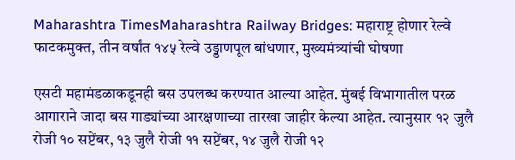Maharashtra TimesMaharashtra Railway Bridges: महाराष्ट्र होणार रेल्वे फाटकमुक्त, तीन वर्षांत १४५ रेल्वे उड्डाणपूल बांधणार, मुख्यमंत्र्यांची घोषणा

एसटी महामंडळाकडूनही बस उपलब्ध करण्यात आल्या आहेत. मुंबई विभागातील परळ आगाराने जादा बस गाड्यांच्या आरक्षणाच्या तारखा जाहीर केल्या आहेत. त्यानुसार १२ जुलै रोजी १० सप्टेंबर, १३ जुलै रोजी ११ सप्टेंबर, १४ जुलै रोजी १२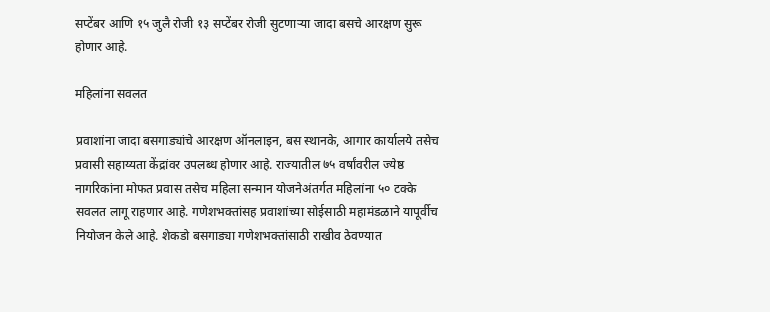सप्टेंबर आणि १५ जुलै रोजी १३ सप्टेंबर रोजी सुटणाऱ्या जादा बसचे आरक्षण सुरू होणार आहे.

महिलांना सवलत

प्रवाशांना जादा बसगाड्यांचे आरक्षण ऑनलाइन, बस स्थानके, आगार कार्यालये तसेच प्रवासी सहाय्यता केंद्रांवर उपलब्ध होणार आहे. राज्यातील ७५ वर्षांवरील ज्येष्ठ नागरिकांना मोफत प्रवास तसेच महिला सन्मान योजनेअंतर्गत महिलांना ५० टक्के सवलत लागू राहणार आहे. गणेशभक्तांसह प्रवाशांच्या सोईसाठी महामंडळाने यापूर्वीच नियोजन केले आहे. शेकडो बसगाड्या गणेशभक्तांसाठी राखीव ठेवण्यात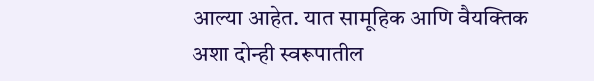आल्या आहेत. यात सामूहिक आणि वैयक्तिक अशा दोन्ही स्वरूपातील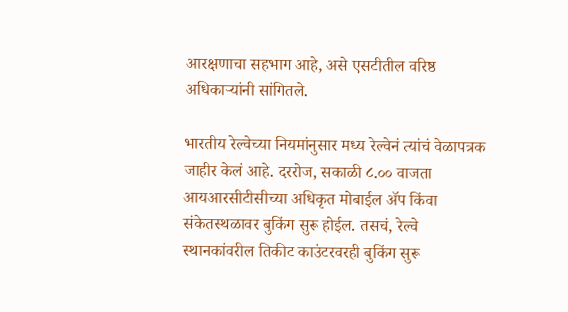आरक्षणाचा सहभाग आहे, असे एसटीतील वरिष्ठ अधिकाऱ्यांनी सांगितले.

भारतीय रेल्वेच्या नियमांनुसार मध्य रेल्वेनं त्यांचं वेळापत्रक जाहीर केलं आहे. दररोज, सकाळी ८.०० वाजता आयआरसीटीसीच्या अधिकृत मोबाईल ॲप किंवा संकेतस्थळावर बुकिंग सुरू होईल. तसचं, रेल्वे स्थानकांवरील तिकीट काउंटरवरही बुकिंग सुरू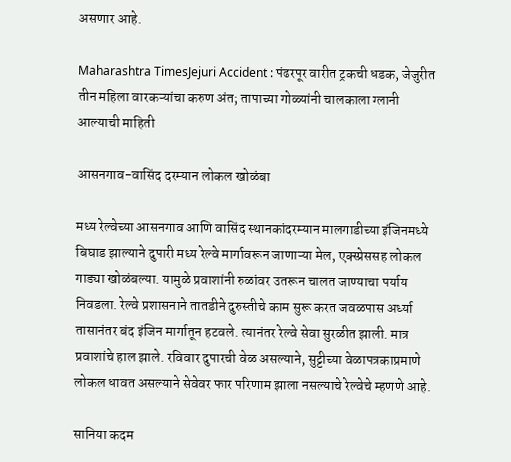असणार आहे.

Maharashtra TimesJejuri Accident : पंढरपूर वारीत ट्रकची धडक, जेजुरीत तीन महिला वारकऱ्यांचा करुण अंत; तापाच्या गोळ्यांनी चालकाला ग्लानी आल्याची माहिती

आसनगाव-वासिंद दरम्यान लोकल खोळंबा

मध्य रेल्वेच्या आसनगाव आणि वासिंद स्थानकांदरम्यान मालगाडीच्या इंजिनमध्ये बिघाड झाल्याने दुपारी मध्य रेल्वे मार्गावरून जाणाऱ्या मेल, एक्स्प्रेससह लोकल गाड्या खोळंबल्या. यामुळे प्रवाशांनी रुळांवर उतरून चालत जाण्याचा पर्याय निवडला. रेल्वे प्रशासनाने तातडीने दुरुस्तीचे काम सुरू करत जवळपास अर्ध्या तासानंतर बंद इंजिन मार्गातून हटवले. त्यानंतर रेल्वे सेवा सुरळीत झाली. मात्र प्रवाशांचे हाल झाले. रविवार दुपारची वेळ असल्याने, सुट्टीच्या वेळापत्रकाप्रमाणे लोकल धावत असल्याने सेवेवर फार परिणाम झाला नसल्याचे रेल्वेचे म्हणणे आहे.

सानिया कदम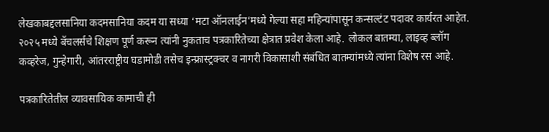लेखकाबद्दलसानिया कदमसानिया कदम या सध्या ‘मटा ऑनलाईन’मध्ये गेल्या सहा महिन्यांपासून कन्सल्टंट पदावर कार्यरत आहेत. २०२५ मध्ये बॅचलर्सचे शिक्षण पूर्ण करून त्यांनी नुकताच पत्रकारितेच्या क्षेत्रात प्रवेश केला आहे. लोकल बातम्या, लाइव्ह ब्लॉग कव्हरेज, गुन्हेगारी, आंतरराष्ट्रीय घडामोडी तसेच इन्फ्रास्ट्रक्चर व नागरी विकासाशी संबंधित बातम्यांमध्ये त्यांना विशेष रस आहे.

पत्रकारितेतील व्यावसायिक कामाची ही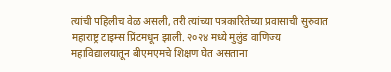त्यांची पहिलीच वेळ असली, तरी त्यांच्या पत्रकारितेच्या प्रवासाची सुरुवात महाराष्ट्र टाइम्स प्रिंटमधून झाली. २०२४ मध्ये मुलुंड वाणिज्य महाविद्यालयातून बीएमएमचे शिक्षण घेत असताना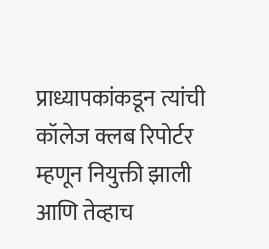प्राध्यापकांकडून त्यांची कॉलेज क्लब रिपोर्टर म्हणून नियुक्ती झाली आणि तेव्हाच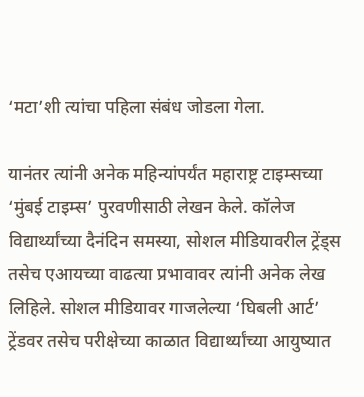‘मटा’शी त्यांचा पहिला संबंध जोडला गेला.

यानंतर त्यांनी अनेक महिन्यांपर्यंत महाराष्ट्र टाइम्सच्या ‘मुंबई टाइम्स’ पुरवणीसाठी लेखन केले. कॉलेज विद्यार्थ्यांच्या दैनंदिन समस्या, सोशल मीडियावरील ट्रेंड्स तसेच एआयच्या वाढत्या प्रभावावर त्यांनी अनेक लेख लिहिले. सोशल मीडियावर गाजलेल्या ‘घिबली आर्ट’ ट्रेंडवर तसेच परीक्षेच्या काळात विद्यार्थ्यांच्या आयुष्यात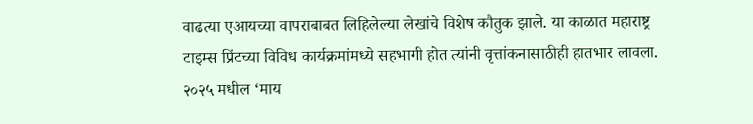वाढत्या एआयच्या वापराबाबत लिहिलेल्या लेखांचे विशेष कौतुक झाले. या काळात महाराष्ट्र टाइम्स प्रिंटच्या विविध कार्यक्रमांमध्ये सहभागी होत त्यांनी वृत्तांकनासाठीही हातभार लावला. २०२५ मधील ‘माय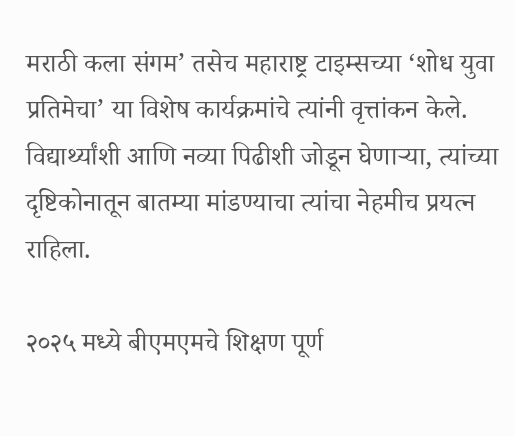मराठी कला संगम’ तसेच महाराष्ट्र टाइम्सच्या ‘शोध युवा प्रतिमेचा’ या विशेष कार्यक्रमांचे त्यांनी वृत्तांकन केले. विद्यार्थ्यांशी आणि नव्या पिढीशी जोडून घेणाऱ्या, त्यांच्या दृष्टिकोनातून बातम्या मांडण्याचा त्यांचा नेहमीच प्रयत्न राहिला.

२०२५ मध्ये बीएमएमचे शिक्षण पूर्ण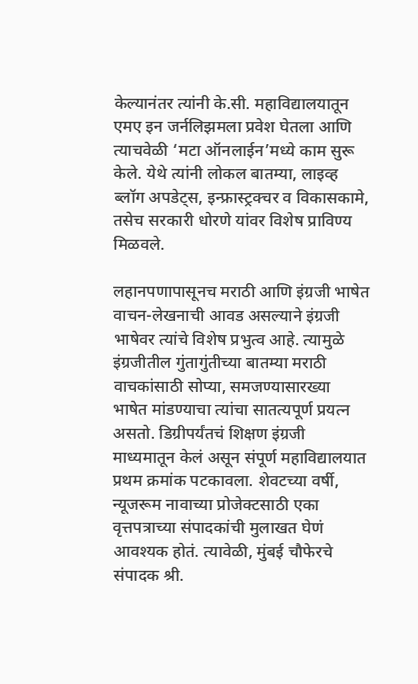केल्यानंतर त्यांनी के.सी. महाविद्यालयातून एमए इन जर्नलिझमला प्रवेश घेतला आणि त्याचवेळी ‘मटा ऑनलाईन’मध्ये काम सुरू केले. येथे त्यांनी लोकल बातम्या, लाइव्ह ब्लॉग अपडेट्स, इन्फ्रास्ट्रक्चर व विकासकामे, तसेच सरकारी धोरणे यांवर विशेष प्राविण्य मिळवले.

लहानपणापासूनच मराठी आणि इंग्रजी भाषेत वाचन-लेखनाची आवड असल्याने इंग्रजी भाषेवर त्यांचे विशेष प्रभुत्व आहे. त्यामुळे इंग्रजीतील गुंतागुंतीच्या बातम्या मराठी वाचकांसाठी सोप्या, समजण्यासारख्या भाषेत मांडण्याचा त्यांचा सातत्यपूर्ण प्रयत्न असतो. डिग्रीपर्यंतचं शिक्षण इंग्रजी माध्यमातून केलं असून संपूर्ण महाविद्यालयात प्रथम क्रमांक पटकावला. शेवटच्या वर्षी, न्यूजरूम नावाच्या प्रोजेक्टसाठी एका वृत्तपत्राच्या संपादकांची मुलाखत घेणं आवश्यक होतं. त्यावेळी, मुंबई चौफेरचे संपादक श्री.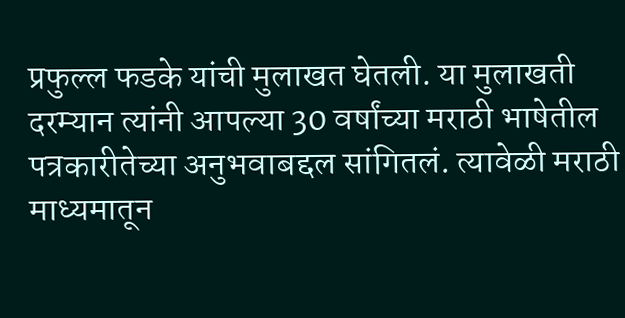प्रफुल्ल फडके यांची मुलाखत घेतली. या मुलाखती दरम्यान त्यांनी आपल्या 30 वर्षांच्या मराठी भाषेतील पत्रकारीतेच्या अनुभवाबद्दल सांगितलं. त्यावेळी मराठी माध्यमातून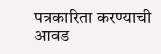पत्रकारिता करण्याची आवड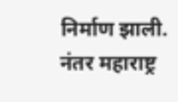निर्माण झाली. नंतर महाराष्ट्र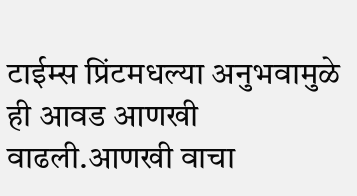टाईम्स प्रिंटमधल्या अनुभवामुळे ही आवड आणखी वाढली.आणखी वाचा